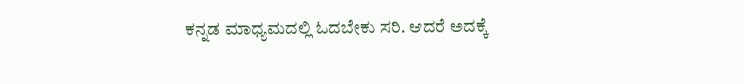ಕನ್ನಡ ಮಾಧ್ಯಮದಲ್ಲಿ ಓದಬೇಕು ಸರಿ. ಆದರೆ ಅದಕ್ಕೆ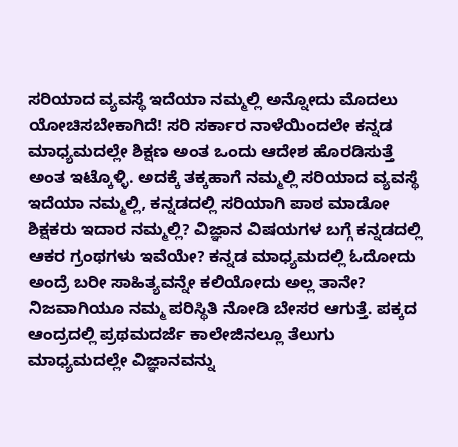ಸರಿಯಾದ ವ್ಯವಸ್ಥೆ ಇದೆಯಾ ನಮ್ಮಲ್ಲಿ ಅನ್ನೋದು ಮೊದಲು ಯೋಚಿಸಬೇಕಾಗಿದೆ! ಸರಿ ಸರ್ಕಾರ ನಾಳೆಯಿಂದಲೇ ಕನ್ನಡ ಮಾಧ್ಯಮದಲ್ಲೇ ಶಿಕ್ಷಣ ಅಂತ ಒಂದು ಆದೇಶ ಹೊರಡಿಸುತ್ತೆ ಅಂತ ಇಟ್ಕೊಳ್ಳಿ. ಅದಕ್ಕೆ ತಕ್ಕಹಾಗೆ ನಮ್ಮಲ್ಲಿ ಸರಿಯಾದ ವ್ಯವಸ್ಥೆ ಇದೆಯಾ ನಮ್ಮಲ್ಲಿ, ಕನ್ನಡದಲ್ಲಿ ಸರಿಯಾಗಿ ಪಾಠ ಮಾಡೋ ಶಿಕ್ಷಕರು ಇದಾರ ನಮ್ಮಲ್ಲಿ? ವಿಜ್ಞಾನ ವಿಷಯಗಳ ಬಗ್ಗೆ ಕನ್ನಡದಲ್ಲಿ ಆಕರ ಗ್ರಂಥಗಳು ಇವೆಯೇ? ಕನ್ನಡ ಮಾಧ್ಯಮದಲ್ಲಿ ಓದೋದು ಅಂದ್ರೆ ಬರೀ ಸಾಹಿತ್ಯವನ್ನೇ ಕಲಿಯೋದು ಅಲ್ಲ ತಾನೇ? ನಿಜವಾಗಿಯೂ ನಮ್ಮ ಪರಿಸ್ಥಿತಿ ನೋಡಿ ಬೇಸರ ಆಗುತ್ತೆ. ಪಕ್ಕದ ಆಂದ್ರದಲ್ಲಿ ಪ್ರಥಮದರ್ಜೆ ಕಾಲೇಜಿನಲ್ಲೂ ತೆಲುಗು ಮಾಧ್ಯಮದಲ್ಲೇ ವಿಜ್ಞಾನವನ್ನು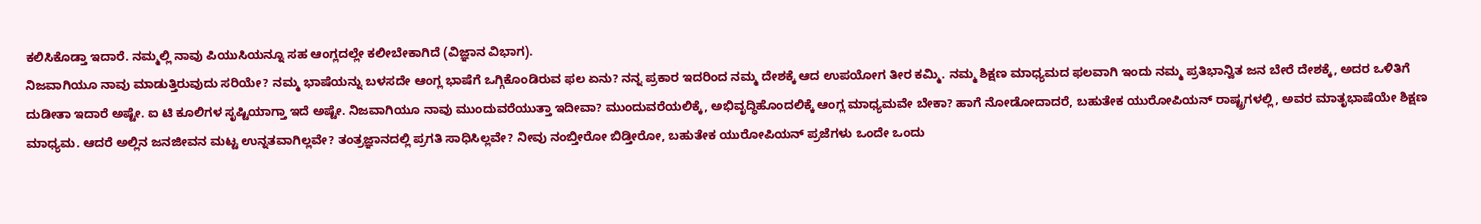ಕಲಿಸಿಕೊಡ್ತಾ ಇದಾರೆ. ನಮ್ಮಲ್ಲಿ ನಾವು ಪಿಯುಸಿಯನ್ನೂ ಸಹ ಆಂಗ್ಲದಲ್ಲೇ ಕಲೀಬೇಕಾಗಿದೆ (ವಿಜ್ಞಾನ ವಿಭಾಗ).
ನಿಜವಾಗಿಯೂ ನಾವು ಮಾಡುತ್ತಿರುವುದು ಸರಿಯೇ? ನಮ್ಮ ಭಾಷೆಯನ್ನು ಬಳಸದೇ ಆಂಗ್ಲ ಭಾಷೆಗೆ ಒಗ್ಗಿಕೊಂಡಿರುವ ಫಲ ಏನು? ನನ್ನ ಪ್ರಕಾರ ಇದರಿಂದ ನಮ್ಮ ದೇಶಕ್ಕೆ ಆದ ಉಪಯೋಗ ತೀರ ಕಮ್ಮಿ. ನಮ್ಮ ಶಿಕ್ಷಣ ಮಾಧ್ಯಮದ ಫಲವಾಗಿ ಇಂದು ನಮ್ಮ ಪ್ರತಿಭಾನ್ವಿತ ಜನ ಬೇರೆ ದೇಶಕ್ಕೆ, ಅದರ ಒಳಿತಿಗೆ ದುಡೀತಾ ಇದಾರೆ ಅಷ್ಟೇ. ಐ ಟಿ ಕೂಲಿಗಳ ಸೃಷ್ಟಿಯಾಗ್ತಾ ಇದೆ ಅಷ್ಟೇ. ನಿಜವಾಗಿಯೂ ನಾವು ಮುಂದುವರೆಯುತ್ತಾ ಇದೀವಾ? ಮುಂದುವರೆಯಲಿಕ್ಕೆ, ಅಭಿವೃದ್ಧಿಹೊಂದಲಿಕ್ಕೆ ಆಂಗ್ಲ ಮಾಧ್ಯಮವೇ ಬೇಕಾ? ಹಾಗೆ ನೋಡೋದಾದರೆ, ಬಹುತೇಕ ಯುರೋಪಿಯನ್ ರಾಷ್ಟ್ರಗಳಲ್ಲಿ, ಅವರ ಮಾತೃಭಾಷೆಯೇ ಶಿಕ್ಷಣ ಮಾಧ್ಯಮ. ಆದರೆ ಅಲ್ಲಿನ ಜನಜೀವನ ಮಟ್ಟ ಉನ್ನತವಾಗಿಲ್ಲವೇ? ತಂತ್ರಜ್ಞಾನದಲ್ಲಿ ಪ್ರಗತಿ ಸಾಧಿಸಿಲ್ಲವೇ? ನೀವು ನಂಬ್ತೀರೋ ಬಿಡ್ತೀರೋ, ಬಹುತೇಕ ಯುರೋಪಿಯನ್ ಪ್ರಜೆಗಳು ಒಂದೇ ಒಂದು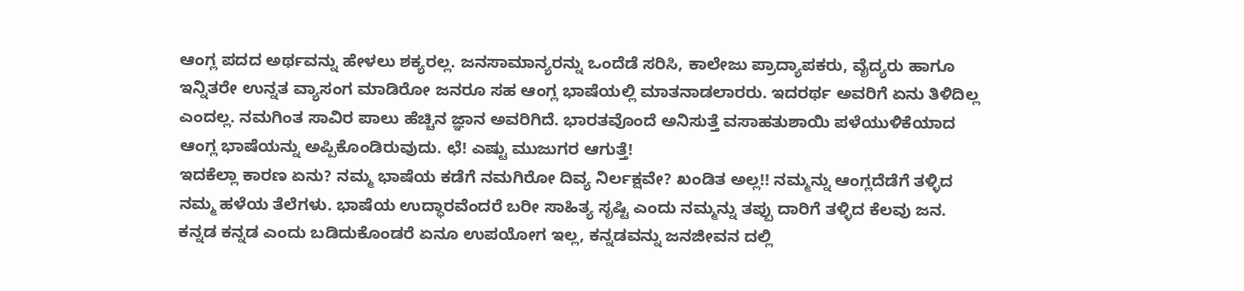ಆಂಗ್ಲ ಪದದ ಅರ್ಥವನ್ನು ಹೇಳಲು ಶಕ್ಯರಲ್ಲ. ಜನಸಾಮಾನ್ಯರನ್ನು ಒಂದೆಡೆ ಸರಿಸಿ, ಕಾಲೇಜು ಪ್ರಾದ್ಯಾಪಕರು, ವೈದ್ಯರು ಹಾಗೂ ಇನ್ನಿತರೇ ಉನ್ನತ ವ್ಯಾಸಂಗ ಮಾಡಿರೋ ಜನರೂ ಸಹ ಆಂಗ್ಲ ಭಾಷೆಯಲ್ಲಿ ಮಾತನಾಡಲಾರರು. ಇದರರ್ಥ ಅವರಿಗೆ ಏನು ತಿಳಿದಿಲ್ಲ ಎಂದಲ್ಲ. ನಮಗಿಂತ ಸಾವಿರ ಪಾಲು ಹೆಚ್ಚಿನ ಜ್ಞಾನ ಅವರಿಗಿದೆ. ಭಾರತವೊಂದೆ ಅನಿಸುತ್ತೆ ವಸಾಹತುಶಾಯಿ ಪಳೆಯುಳಿಕೆಯಾದ ಆಂಗ್ಲ ಭಾಷೆಯನ್ನು ಅಪ್ಪಿಕೊಂಡಿರುವುದು. ಛೆ! ಎಷ್ಟು ಮುಜುಗರ ಆಗುತ್ತೆ!
ಇದಕೆಲ್ಲಾ ಕಾರಣ ಏನು? ನಮ್ಮ ಭಾಷೆಯ ಕಡೆಗೆ ನಮಗಿರೋ ದಿವ್ಯ ನಿರ್ಲಕ್ಷವೇ? ಖಂಡಿತ ಅಲ್ಲ!! ನಮ್ಮನ್ನು ಆಂಗ್ಲದೆಡೆಗೆ ತಳ್ಳಿದ ನಮ್ಮ ಹಳೆಯ ತೆಲೆಗಳು. ಭಾಷೆಯ ಉದ್ಧಾರವೆಂದರೆ ಬರೀ ಸಾಹಿತ್ಯ ಸೃಷ್ಟಿ ಎಂದು ನಮ್ಮನ್ನು ತಪ್ಪು ದಾರಿಗೆ ತಳ್ಳಿದ ಕೆಲವು ಜನ. ಕನ್ನಡ ಕನ್ನಡ ಎಂದು ಬಡಿದುಕೊಂಡರೆ ಏನೂ ಉಪಯೋಗ ಇಲ್ಲ, ಕನ್ನಡವನ್ನು ಜನಜೀವನ ದಲ್ಲಿ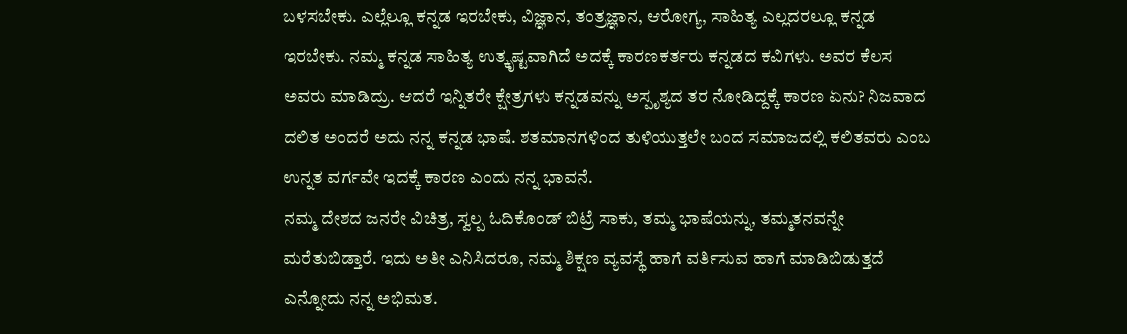ಬಳಸಬೇಕು. ಎಲ್ಲೆಲ್ಲೂ ಕನ್ನಡ ಇರಬೇಕು, ವಿಜ್ಞಾನ, ತಂತ್ರಜ್ಞಾನ, ಆರೋಗ್ಯ, ಸಾಹಿತ್ಯ ಎಲ್ಲದರಲ್ಲೂ ಕನ್ನಡ ಇರಬೇಕು. ನಮ್ಮ ಕನ್ನಡ ಸಾಹಿತ್ಯ ಉತ್ಕೃಷ್ಟವಾಗಿದೆ ಅದಕ್ಕೆ ಕಾರಣಕರ್ತರು ಕನ್ನಡದ ಕವಿಗಳು. ಅವರ ಕೆಲಸ ಅವರು ಮಾಡಿದ್ರು. ಆದರೆ ಇನ್ನಿತರೇ ಕ್ಷೇತ್ರಗಳು ಕನ್ನಡವನ್ನು ಅಸ್ಪೃಶ್ಯದ ತರ ನೋಡಿದ್ದಕ್ಕೆ ಕಾರಣ ಏನು? ನಿಜವಾದ ದಲಿತ ಅಂದರೆ ಅದು ನನ್ನ ಕನ್ನಡ ಭಾಷೆ. ಶತಮಾನಗಳಿಂದ ತುಳಿಯುತ್ತಲೇ ಬಂದ ಸಮಾಜದಲ್ಲಿ ಕಲಿತವರು ಎಂಬ ಉನ್ನತ ವರ್ಗವೇ ಇದಕ್ಕೆ ಕಾರಣ ಎಂದು ನನ್ನ ಭಾವನೆ.
ನಮ್ಮ ದೇಶದ ಜನರೇ ವಿಚಿತ್ರ, ಸ್ವಲ್ಪ ಓದಿಕೊಂಡ್ ಬಿಟ್ರೆ ಸಾಕು, ತಮ್ಮ ಭಾಷೆಯನ್ನು, ತಮ್ಮತನವನ್ನೇ ಮರೆತುಬಿಡ್ತಾರೆ. ಇದು ಅತೀ ಎನಿಸಿದರೂ, ನಮ್ಮ ಶಿಕ್ಷಣ ವ್ಯವಸ್ಥೆ ಹಾಗೆ ವರ್ತಿಸುವ ಹಾಗೆ ಮಾಡಿಬಿಡುತ್ತದೆ ಎನ್ನೋದು ನನ್ನ ಅಭಿಮತ.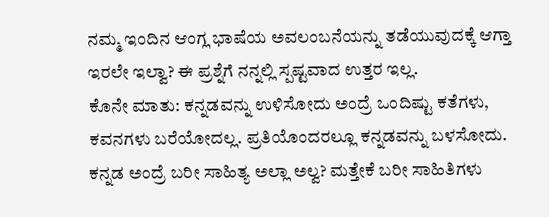ನಮ್ಮ ಇಂದಿನ ಆಂಗ್ಲ ಭಾಷೆಯ ಅವಲಂಬನೆಯನ್ನು ತಡೆಯುವುದಕ್ಕೆ ಆಗ್ತಾ ಇರಲೇ ಇಲ್ವಾ? ಈ ಪ್ರಶ್ನೆಗೆ ನನ್ನಲ್ಲಿ ಸ್ಪಷ್ಟವಾದ ಉತ್ತರ ಇಲ್ಲ.
ಕೊನೇ ಮಾತು: ಕನ್ನಡವನ್ನು ಉಳಿಸೋದು ಅಂದ್ರೆ ಒಂದಿಷ್ಟು ಕತೆಗಳು, ಕವನಗಳು ಬರೆಯೋದಲ್ಲ. ಪ್ರತಿಯೊಂದರಲ್ಲೂ ಕನ್ನಡವನ್ನು ಬಳಸೋದು. ಕನ್ನಡ ಅಂದ್ರೆ ಬರೀ ಸಾಹಿತ್ಯ ಅಲ್ಲಾ ಅಲ್ವ? ಮತ್ತೇಕೆ ಬರೀ ಸಾಹಿತಿಗಳು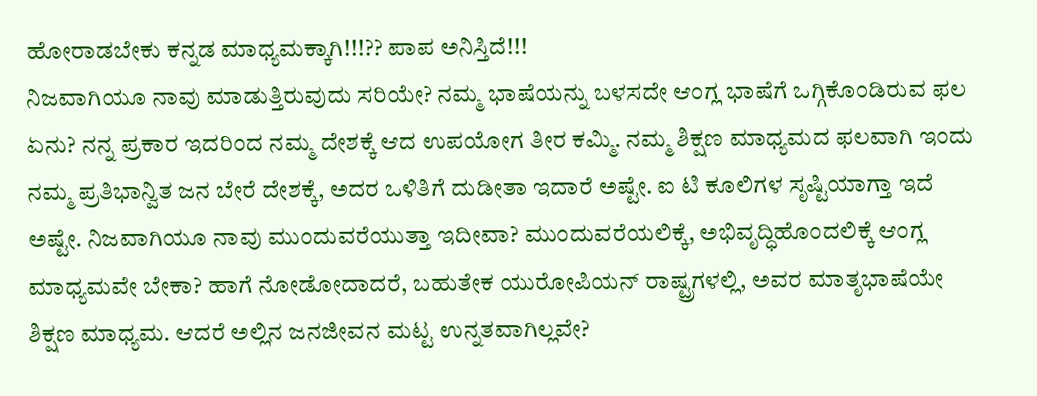ಹೋರಾಡಬೇಕು ಕನ್ನಡ ಮಾಧ್ಯಮಕ್ಕಾಗಿ!!!?? ಪಾಪ ಅನಿಸ್ತಿದೆ!!!
ನಿಜವಾಗಿಯೂ ನಾವು ಮಾಡುತ್ತಿರುವುದು ಸರಿಯೇ? ನಮ್ಮ ಭಾಷೆಯನ್ನು ಬಳಸದೇ ಆಂಗ್ಲ ಭಾಷೆಗೆ ಒಗ್ಗಿಕೊಂಡಿರುವ ಫಲ ಏನು? ನನ್ನ ಪ್ರಕಾರ ಇದರಿಂದ ನಮ್ಮ ದೇಶಕ್ಕೆ ಆದ ಉಪಯೋಗ ತೀರ ಕಮ್ಮಿ. ನಮ್ಮ ಶಿಕ್ಷಣ ಮಾಧ್ಯಮದ ಫಲವಾಗಿ ಇಂದು ನಮ್ಮ ಪ್ರತಿಭಾನ್ವಿತ ಜನ ಬೇರೆ ದೇಶಕ್ಕೆ, ಅದರ ಒಳಿತಿಗೆ ದುಡೀತಾ ಇದಾರೆ ಅಷ್ಟೇ. ಐ ಟಿ ಕೂಲಿಗಳ ಸೃಷ್ಟಿಯಾಗ್ತಾ ಇದೆ ಅಷ್ಟೇ. ನಿಜವಾಗಿಯೂ ನಾವು ಮುಂದುವರೆಯುತ್ತಾ ಇದೀವಾ? ಮುಂದುವರೆಯಲಿಕ್ಕೆ, ಅಭಿವೃದ್ಧಿಹೊಂದಲಿಕ್ಕೆ ಆಂಗ್ಲ ಮಾಧ್ಯಮವೇ ಬೇಕಾ? ಹಾಗೆ ನೋಡೋದಾದರೆ, ಬಹುತೇಕ ಯುರೋಪಿಯನ್ ರಾಷ್ಟ್ರಗಳಲ್ಲಿ, ಅವರ ಮಾತೃಭಾಷೆಯೇ ಶಿಕ್ಷಣ ಮಾಧ್ಯಮ. ಆದರೆ ಅಲ್ಲಿನ ಜನಜೀವನ ಮಟ್ಟ ಉನ್ನತವಾಗಿಲ್ಲವೇ?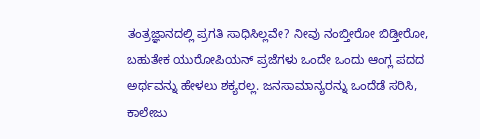ತಂತ್ರಜ್ಞಾನದಲ್ಲಿ ಪ್ರಗತಿ ಸಾಧಿಸಿಲ್ಲವೇ? ನೀವು ನಂಬ್ತೀರೋ ಬಿಡ್ತೀರೋ, ಬಹುತೇಕ ಯುರೋಪಿಯನ್ ಪ್ರಜೆಗಳು ಒಂದೇ ಒಂದು ಆಂಗ್ಲ ಪದದ ಅರ್ಥವನ್ನು ಹೇಳಲು ಶಕ್ಯರಲ್ಲ. ಜನಸಾಮಾನ್ಯರನ್ನು ಒಂದೆಡೆ ಸರಿಸಿ, ಕಾಲೇಜು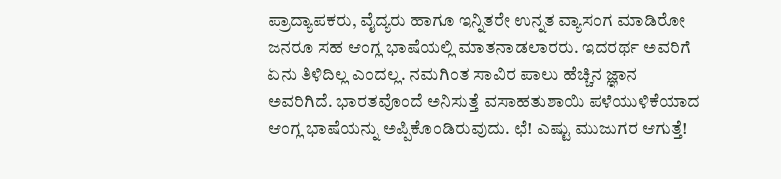ಪ್ರಾದ್ಯಾಪಕರು, ವೈದ್ಯರು ಹಾಗೂ ಇನ್ನಿತರೇ ಉನ್ನತ ವ್ಯಾಸಂಗ ಮಾಡಿರೋ ಜನರೂ ಸಹ ಆಂಗ್ಲ ಭಾಷೆಯಲ್ಲಿ ಮಾತನಾಡಲಾರರು. ಇದರರ್ಥ ಅವರಿಗೆ ಏನು ತಿಳಿದಿಲ್ಲ ಎಂದಲ್ಲ. ನಮಗಿಂತ ಸಾವಿರ ಪಾಲು ಹೆಚ್ಚಿನ ಜ್ಞಾನ ಅವರಿಗಿದೆ. ಭಾರತವೊಂದೆ ಅನಿಸುತ್ತೆ ವಸಾಹತುಶಾಯಿ ಪಳೆಯುಳಿಕೆಯಾದ ಆಂಗ್ಲ ಭಾಷೆಯನ್ನು ಅಪ್ಪಿಕೊಂಡಿರುವುದು. ಛೆ! ಎಷ್ಟು ಮುಜುಗರ ಆಗುತ್ತೆ!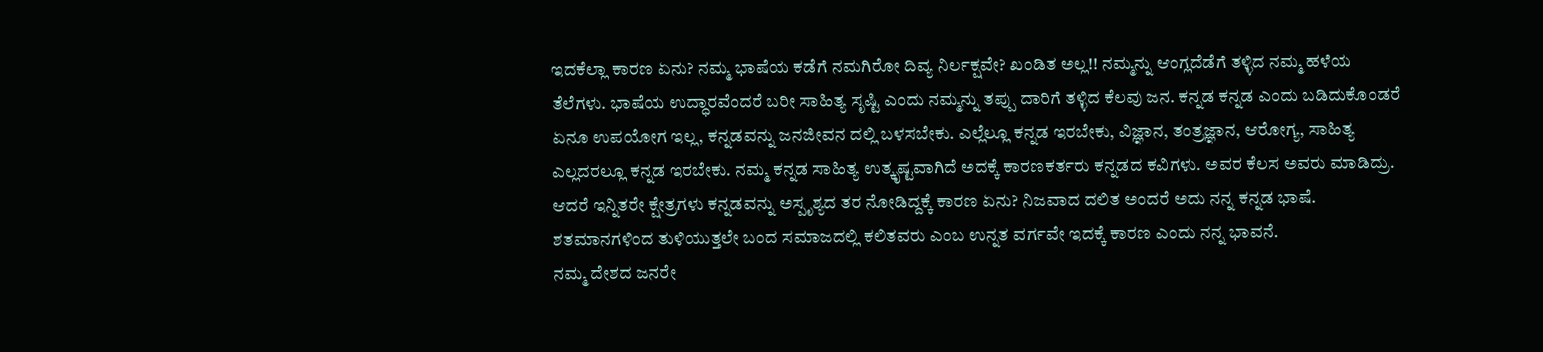ಇದಕೆಲ್ಲಾ ಕಾರಣ ಏನು? ನಮ್ಮ ಭಾಷೆಯ ಕಡೆಗೆ ನಮಗಿರೋ ದಿವ್ಯ ನಿರ್ಲಕ್ಷವೇ? ಖಂಡಿತ ಅಲ್ಲ!! ನಮ್ಮನ್ನು ಆಂಗ್ಲದೆಡೆಗೆ ತಳ್ಳಿದ ನಮ್ಮ ಹಳೆಯ ತೆಲೆಗಳು. ಭಾಷೆಯ ಉದ್ಧಾರವೆಂದರೆ ಬರೀ ಸಾಹಿತ್ಯ ಸೃಷ್ಟಿ ಎಂದು ನಮ್ಮನ್ನು ತಪ್ಪು ದಾರಿಗೆ ತಳ್ಳಿದ ಕೆಲವು ಜನ. ಕನ್ನಡ ಕನ್ನಡ ಎಂದು ಬಡಿದುಕೊಂಡರೆ ಏನೂ ಉಪಯೋಗ ಇಲ್ಲ, ಕನ್ನಡವನ್ನು ಜನಜೀವನ ದಲ್ಲಿ ಬಳಸಬೇಕು. ಎಲ್ಲೆಲ್ಲೂ ಕನ್ನಡ ಇರಬೇಕು, ವಿಜ್ಞಾನ, ತಂತ್ರಜ್ಞಾನ, ಆರೋಗ್ಯ, ಸಾಹಿತ್ಯ ಎಲ್ಲದರಲ್ಲೂ ಕನ್ನಡ ಇರಬೇಕು. ನಮ್ಮ ಕನ್ನಡ ಸಾಹಿತ್ಯ ಉತ್ಕೃಷ್ಟವಾಗಿದೆ ಅದಕ್ಕೆ ಕಾರಣಕರ್ತರು ಕನ್ನಡದ ಕವಿಗಳು. ಅವರ ಕೆಲಸ ಅವರು ಮಾಡಿದ್ರು. ಆದರೆ ಇನ್ನಿತರೇ ಕ್ಷೇತ್ರಗಳು ಕನ್ನಡವನ್ನು ಅಸ್ಪೃಶ್ಯದ ತರ ನೋಡಿದ್ದಕ್ಕೆ ಕಾರಣ ಏನು? ನಿಜವಾದ ದಲಿತ ಅಂದರೆ ಅದು ನನ್ನ ಕನ್ನಡ ಭಾಷೆ. ಶತಮಾನಗಳಿಂದ ತುಳಿಯುತ್ತಲೇ ಬಂದ ಸಮಾಜದಲ್ಲಿ ಕಲಿತವರು ಎಂಬ ಉನ್ನತ ವರ್ಗವೇ ಇದಕ್ಕೆ ಕಾರಣ ಎಂದು ನನ್ನ ಭಾವನೆ.
ನಮ್ಮ ದೇಶದ ಜನರೇ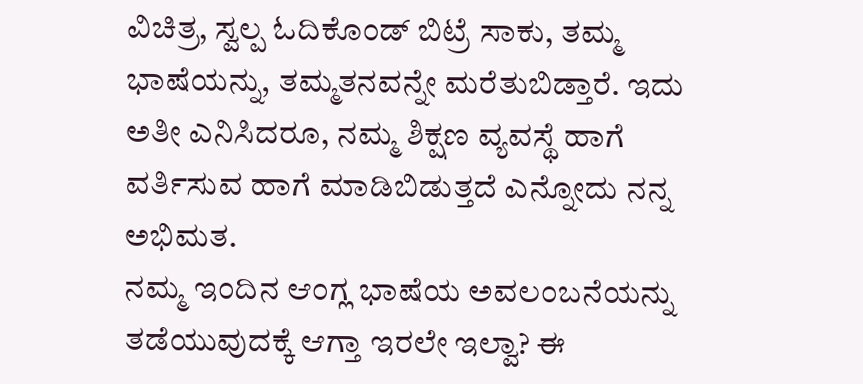ವಿಚಿತ್ರ, ಸ್ವಲ್ಪ ಓದಿಕೊಂಡ್ ಬಿಟ್ರೆ ಸಾಕು, ತಮ್ಮ ಭಾಷೆಯನ್ನು, ತಮ್ಮತನವನ್ನೇ ಮರೆತುಬಿಡ್ತಾರೆ. ಇದು ಅತೀ ಎನಿಸಿದರೂ, ನಮ್ಮ ಶಿಕ್ಷಣ ವ್ಯವಸ್ಥೆ ಹಾಗೆ ವರ್ತಿಸುವ ಹಾಗೆ ಮಾಡಿಬಿಡುತ್ತದೆ ಎನ್ನೋದು ನನ್ನ ಅಭಿಮತ.
ನಮ್ಮ ಇಂದಿನ ಆಂಗ್ಲ ಭಾಷೆಯ ಅವಲಂಬನೆಯನ್ನು ತಡೆಯುವುದಕ್ಕೆ ಆಗ್ತಾ ಇರಲೇ ಇಲ್ವಾ? ಈ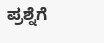ಪ್ರಶ್ನೆಗೆ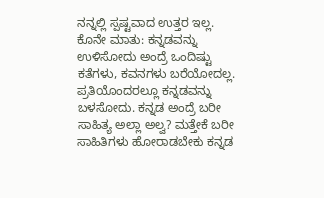ನನ್ನಲ್ಲಿ ಸ್ಪಷ್ಟವಾದ ಉತ್ತರ ಇಲ್ಲ.
ಕೊನೇ ಮಾತು: ಕನ್ನಡವನ್ನು ಉಳಿಸೋದು ಅಂದ್ರೆ ಒಂದಿಷ್ಟು ಕತೆಗಳು, ಕವನಗಳು ಬರೆಯೋದಲ್ಲ. ಪ್ರತಿಯೊಂದರಲ್ಲೂ ಕನ್ನಡವನ್ನು ಬಳಸೋದು. ಕನ್ನಡ ಅಂದ್ರೆ ಬರೀ ಸಾಹಿತ್ಯ ಅಲ್ಲಾ ಅಲ್ವ? ಮತ್ತೇಕೆ ಬರೀ ಸಾಹಿತಿಗಳು ಹೋರಾಡಬೇಕು ಕನ್ನಡ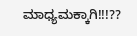ಮಾಧ್ಯಮಕ್ಕಾಗಿ!!!??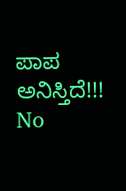ಪಾಪ ಅನಿಸ್ತಿದೆ!!!
No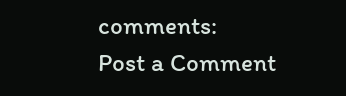comments:
Post a Comment